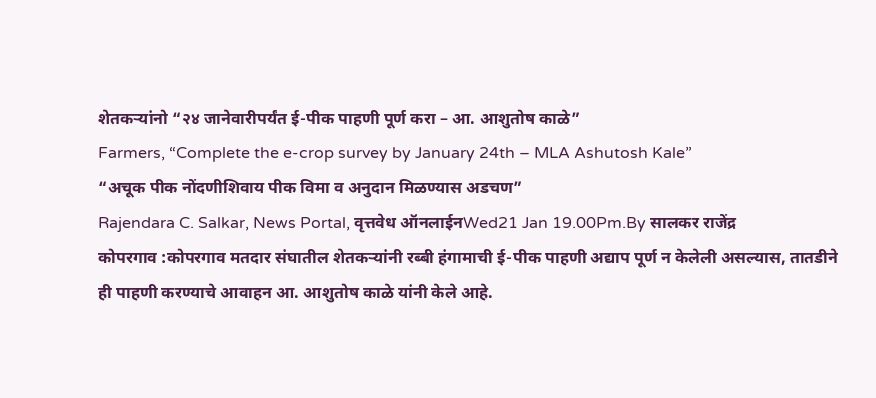शेतकऱ्यांनो “२४ जानेवारीपर्यंत ई-पीक पाहणी पूर्ण करा – आ. आशुतोष काळे”
Farmers, “Complete the e-crop survey by January 24th – MLA Ashutosh Kale”
“अचूक पीक नोंदणीशिवाय पीक विमा व अनुदान मिळण्यास अडचण”
Rajendara C. Salkar, News Portal, वृत्तवेध ऑनलाईनWed21 Jan 19.00Pm.By सालकर राजेंद्र
कोपरगाव :कोपरगाव मतदार संघातील शेतकऱ्यांनी रब्बी हंगामाची ई-पीक पाहणी अद्याप पूर्ण न केलेली असल्यास, तातडीने ही पाहणी करण्याचे आवाहन आ. आशुतोष काळे यांनी केले आहे.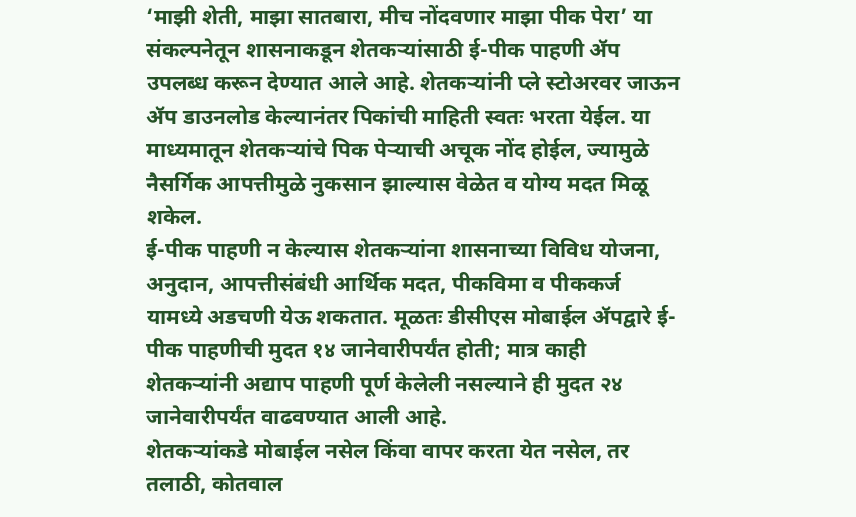‘माझी शेती, माझा सातबारा, मीच नोंदवणार माझा पीक पेरा’ या संकल्पनेतून शासनाकडून शेतकऱ्यांसाठी ई-पीक पाहणी ॲप उपलब्ध करून देण्यात आले आहे. शेतकऱ्यांनी प्ले स्टोअरवर जाऊन ॲप डाउनलोड केल्यानंतर पिकांची माहिती स्वतः भरता येईल. या माध्यमातून शेतकऱ्यांचे पिक पेऱ्याची अचूक नोंद होईल, ज्यामुळे नैसर्गिक आपत्तीमुळे नुकसान झाल्यास वेळेत व योग्य मदत मिळू शकेल.
ई-पीक पाहणी न केल्यास शेतकऱ्यांना शासनाच्या विविध योजना, अनुदान, आपत्तीसंबंधी आर्थिक मदत, पीकविमा व पीककर्ज यामध्ये अडचणी येऊ शकतात. मूळतः डीसीएस मोबाईल ॲपद्वारे ई-पीक पाहणीची मुदत १४ जानेवारीपर्यंत होती; मात्र काही शेतकऱ्यांनी अद्याप पाहणी पूर्ण केलेली नसल्याने ही मुदत २४ जानेवारीपर्यंत वाढवण्यात आली आहे.
शेतकऱ्यांकडे मोबाईल नसेल किंवा वापर करता येत नसेल, तर तलाठी, कोतवाल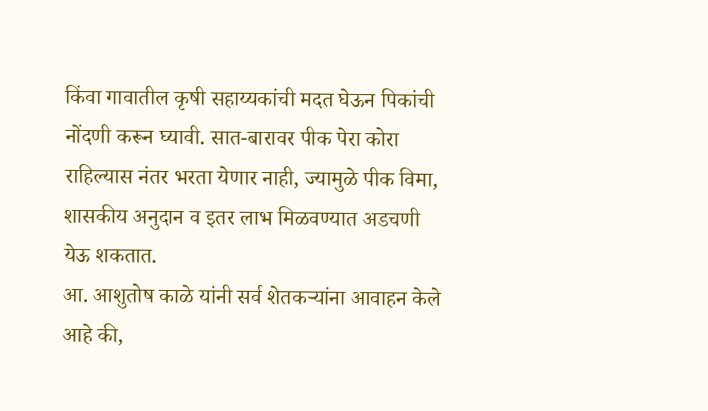किंवा गावातील कृषी सहाय्यकांची मदत घेऊन पिकांची नोंदणी करून घ्यावी. सात-बारावर पीक पेरा कोरा राहिल्यास नंतर भरता येणार नाही, ज्यामुळे पीक विमा, शासकीय अनुदान व इतर लाभ मिळवण्यात अडचणी येऊ शकतात.
आ. आशुतोष काळे यांनी सर्व शेतकऱ्यांना आवाहन केले आहे की,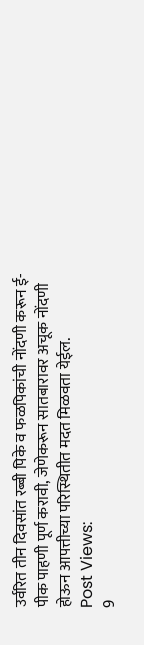उर्वरित तीन दिवसांत रब्बी पिके व फळपिकांची नोंदणी करून ई-पीक पाहणी पूर्ण करावी, जेणेकरून सातबारावर अचूक नोंदणी होऊन आपत्तीच्या परिस्थितीत मदत मिळवता येईल.
Post Views:
9